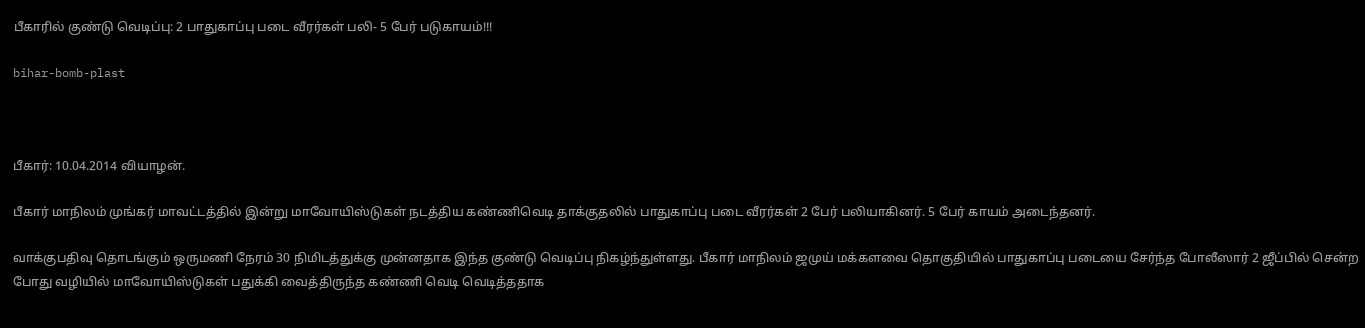பீகாரில் குண்டு வெடிப்பு: 2 பாதுகாப்பு படை வீரர்கள் பலி- 5 பேர் படுகாயம்!!!

bihar-bomb-plast



பீகார்: 10.04.2014 வியாழன்.

பீகார் மாநிலம் முங்கர் மாவட்டத்தில் இன்று மாவோயிஸ்டுகள் நடத்திய கண்ணிவெடி தாக்குதலில் பாதுகாப்பு படை வீரர்கள் 2 பேர் பலியாகினர். 5 பேர் காயம் அடைந்தனர்.

வாக்குபதிவு தொடங்கும் ஒருமணி நேரம் 30 நிமிடத்துக்கு முன்னதாக இந்த குண்டு வெடிப்பு நிகழ்ந்துள்ளது. பீகார் மாநிலம் ஜமுய் மக்களவை தொகுதியில் பாதுகாப்பு படையை சேர்ந்த போலீஸார் 2 ஜீப்பில் சென்ற போது வழியில் மாவோயிஸ்டுகள் பதுக்கி வைத்திருந்த கண்ணி வெடி வெடித்ததாக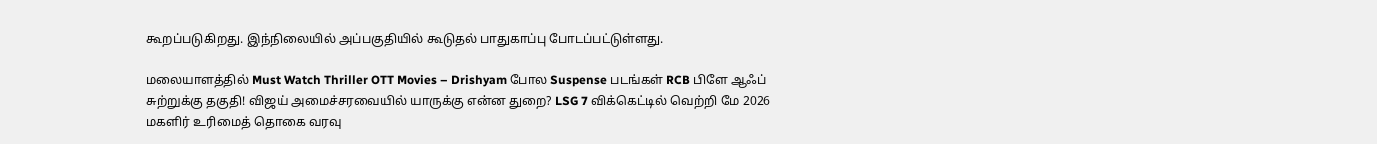கூறப்படுகிறது. இந்நிலையில் அப்பகுதியில் கூடுதல் பாதுகாப்பு போடப்பட்டுள்ளது.

மலையாளத்தில் Must Watch Thriller OTT Movies – Drishyam போல Suspense படங்கள் RCB பிளே ஆஃப் சுற்றுக்கு தகுதி! விஜய் அமைச்சரவையில் யாருக்கு என்ன துறை? LSG 7 விக்கெட்டில் வெற்றி மே 2026 மகளிர் உரிமைத் தொகை வரவு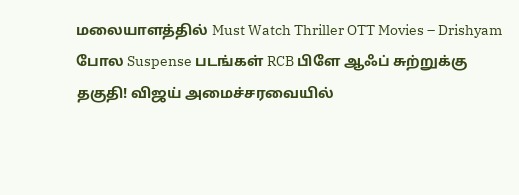மலையாளத்தில் Must Watch Thriller OTT Movies – Drishyam போல Suspense படங்கள் RCB பிளே ஆஃப் சுற்றுக்கு தகுதி! விஜய் அமைச்சரவையில்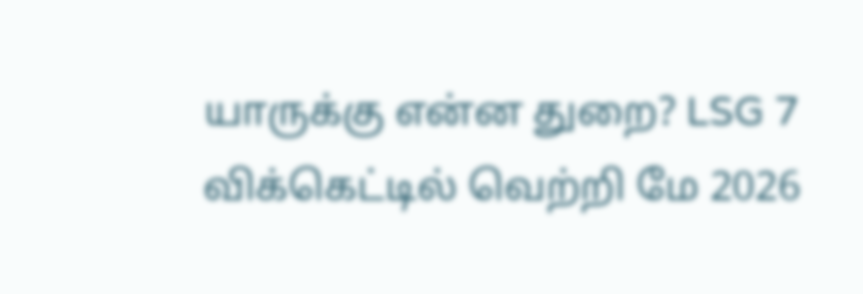யாருக்கு என்ன துறை? LSG 7 விக்கெட்டில் வெற்றி மே 2026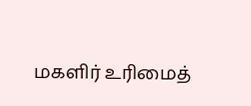மகளிர் உரிமைத்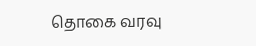தொகை வரவு